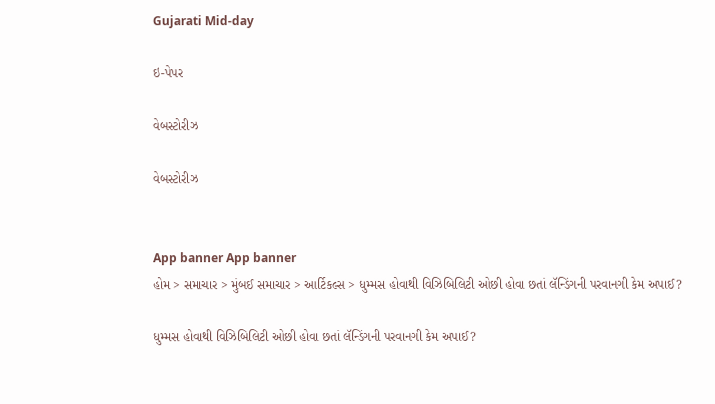Gujarati Mid-day

ઇ-પેપર

વેબસ્ટોરીઝ

વેબસ્ટોરીઝ


App banner App banner
હોમ > સમાચાર > મુંબઈ સમાચાર > આર્ટિકલ્સ > ધુમ્મસ હોવાથી વિઝિબિલિટી ઓછી હોવા છતાં લૅન્ડિંગની પરવાનગી કેમ અપાઈ?

ધુમ્મસ હોવાથી વિઝિબિલિટી ઓછી હોવા છતાં લૅન્ડિંગની પરવાનગી કેમ અપાઈ?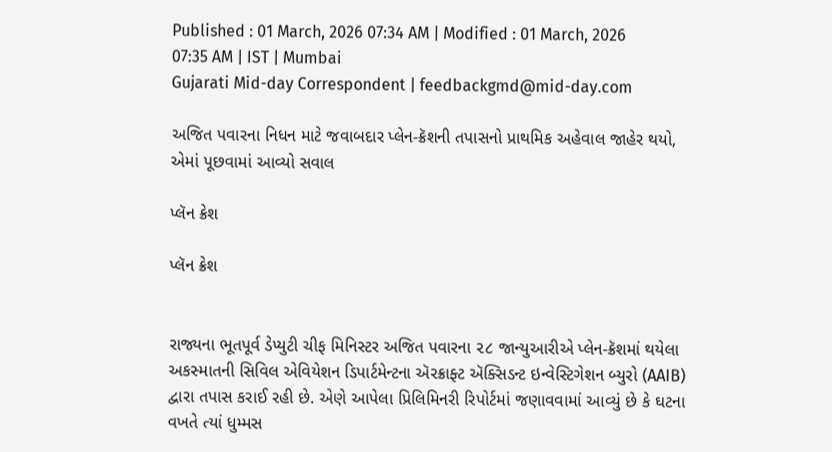Published : 01 March, 2026 07:34 AM | Modified : 01 March, 2026 07:35 AM | IST | Mumbai
Gujarati Mid-day Correspondent | feedbackgmd@mid-day.com

અજિત પવારના નિધન માટે જવાબદાર પ્લેન-ક્રૅશની તપાસનો પ્રાથમિક અહેવાલ જાહેર થયો, એમાં પૂછવામાં આવ્યો સવાલ

પ્લૅન ક્રેશ

પ્લૅન ક્રેશ


રાજ્યના ભૂતપૂર્વ ડેપ્યુટી ચીફ મિનિસ્ટર અજિત પવારના ૨૮ જાન્યુઆરીએ પ્લેન-ક્રૅશમાં થયેલા અકસ્માતની સિવિલ એવિયેશન ડિપાર્ટમેન્ટના ઍરક્રાફ્ટ ઍક્સિડન્ટ ઇન્વેસ્ટિગેશન બ્યુરો (AAIB) દ્વારા તપાસ કરાઈ રહી છે. એણે આપેલા પ્રિલિમિનરી રિપોર્ટમાં જણાવવામાં આવ્યું છે કે ઘટના વખતે ત્યાં ધુમ્મસ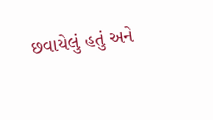છવાયેલું હતું અને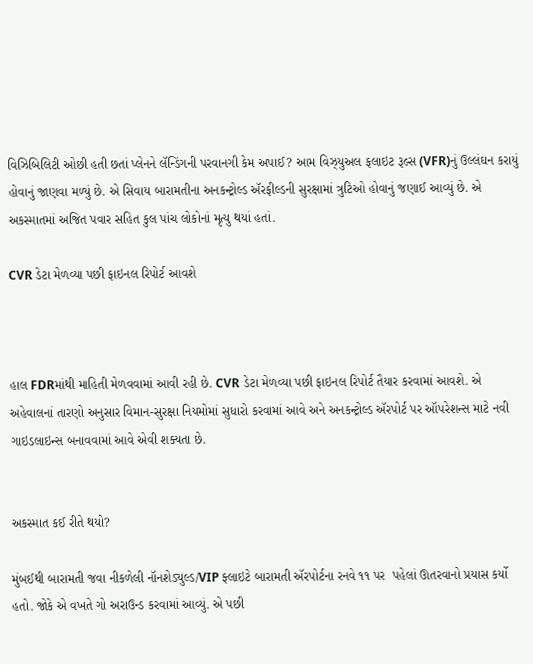વિઝિબિલિટી ઓછી હતી છતાં પ્લેનને લૅન્ડિંગની પરવાનગી કેમ અપાઈ? આમ વિઝ્યુઅલ ફલાઇટ રૂલ્સ (VFR)નું ઉલ્લંઘન કરાયું હોવાનું જાણવા મળ્યું છે. એ સિવાય બારામતીના અનકન્ટ્રોલ્ડ ઍરફીલ્ડની સુરક્ષામાં ત્રુટિઓ હોવાનું જણાઈ આવ્યું છે. એ અકસ્માતમાં અજિત પવાર સહિત કુલ પાંચ લોકોનાં મૃત્યુ થયાં હતાં.

CVR ડેટા મેળવ્યા પછી ફાઇનલ રિપોર્ટ આવશે



હાલ FDRમાંથી માહિતી મેળવવામાં આવી રહી છે. CVR ડેટા મેળવ્યા પછી ફાઇનલ રિપોર્ટ તૈયાર કરવામાં આવશે. એ અહેવાલનાં તારણો અનુસાર વિમાન-સુરક્ષા નિયમોમાં સુધારો કરવામાં આવે અને અનકન્ટ્રોલ્ડ ઍરપોર્ટ પર ઑપરેશન્સ માટે નવી ગાઇડલાઇન્સ બનાવવામાં આવે એવી શક્યતા છે.


અકસ્માત કઈ રીતે થયો?

મુંબઈથી બારામતી જવા નીકળેલી નૉનશેડ્યુલ્ડ/VIP ફ્લાઇટે બારામતી ઍરપોર્ટના રનવે ૧૧ પર  પહેલાં ઊતરવાનો પ્રયાસ કર્યો હતો. જોકે એ વખતે ગો અરાઉન્ડ કરવામાં આવ્યું. એ પછી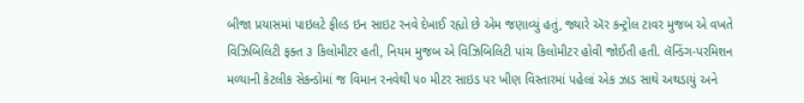બીજા પ્રયાસમાં પાઇલટે ફીલ્ડ ઇન સાઇટ રનવે દેખાઈ રહ્યો છે એમ જણાવ્યું હતું, જ્યારે ઍર કન્ટ્રોલ ટાવર મુજબ એ વખતે વિઝિબિલિટી ફક્ત ૩ કિલોમીટર હતી, નિયમ મુજબ એ વિઝિબિલિટી પાંચ કિલોમીટર હોવી જોઈતી હતી. લૅન્ડિંગ-પરમિશન મળ્યાની કેટલીક સેકન્ડોમાં જ વિમાન રનવેથી ૫૦ મીટર સાઇડ પર ખીણ વિસ્તારમાં પહેલાં એક ઝાડ સાથે અથડાયું અને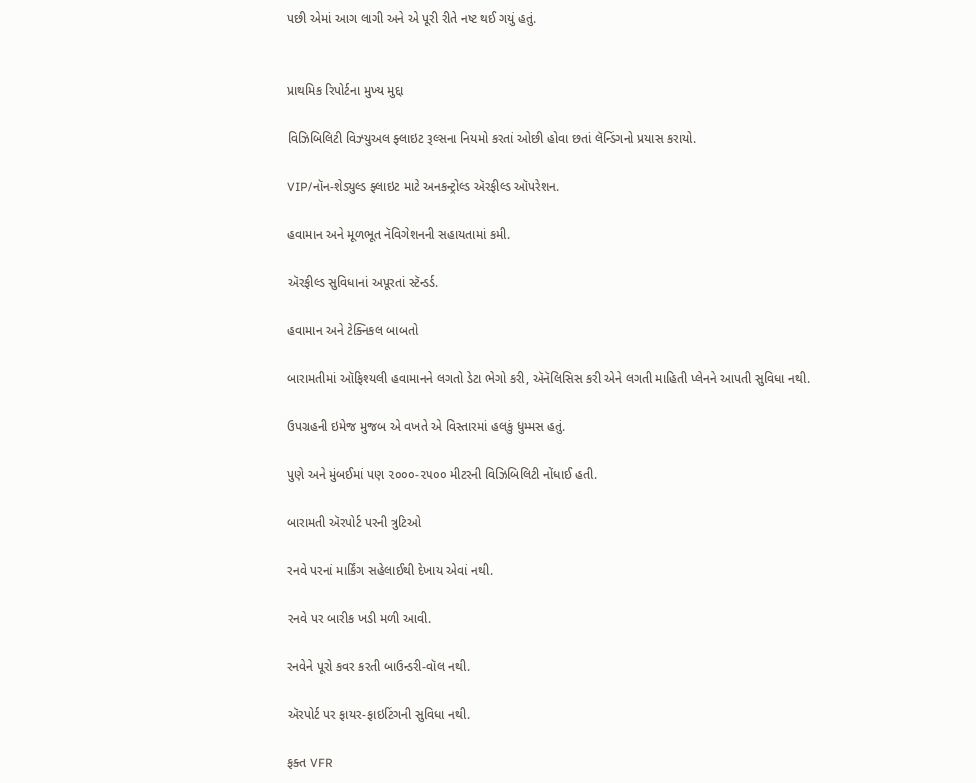પછી એમાં આગ લાગી અને એ પૂરી રીતે નષ્ટ થઈ ગયું હતું.


પ્રાથમિક રિપોર્ટના મુખ્ય મુદ્દા

વિઝિબિલિટી વિઝ્યુઅલ ફ્લાઇટ રૂલ્સના નિયમો કરતાં ઓછી હોવા છતાં લૅન્ડિંગનો પ્રયાસ કરાયો.

VIP/નૉન-શેડ્યુલ્ડ ફ્લાઇટ માટે અનકન્ટ્રોલ્ડ ઍરફીલ્ડ ઑપરેશન.

હવામાન અને મૂળભૂત નૅવિગેશનની સહાયતામાં કમી.

ઍરફીલ્ડ સુવિધાનાં અપૂરતાં સ્ટૅન્ડર્ડ.

હવામાન અને ટેક્નિકલ બાબતો

બારામતીમાં ઑફિશ્યલી હવામાનને લગતો ડેટા ભેગો કરી, ઍનૅલિસિસ કરી એને લગતી માહિતી પ્લેનને આપતી સુવિધા નથી.

ઉપગ્રહની ઇમેજ મુજબ એ વખતે એ વિસ્તારમાં હલકું ધુમ્મસ હતું.

પુણે અને મુંબઈમાં પણ ૨૦૦૦-૨૫૦૦ મીટરની વિઝિબિલિટી નોંધાઈ હતી.

બારામતી ઍરપોર્ટ પરની ત્રુટિઓ

રનવે પરનાં માર્કિંગ સહેલાઈથી દેખાય એવાં નથી.

રનવે પર બારીક ખડી મળી આવી.

રનવેને પૂરો કવર કરતી બાઉન્ડરી-વૉલ નથી.

ઍરપોર્ટ પર ફાયર-ફાઇટિંગની સુવિધા નથી.

ફક્ત VFR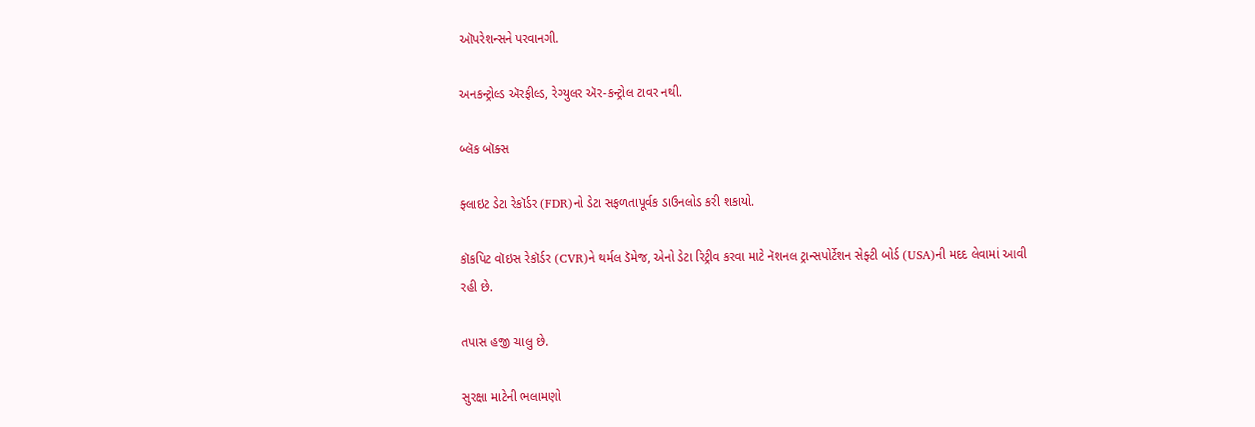ઑપરેશન્સને પરવાનગી.

અનકન્ટ્રોલ્ડ ઍરફીલ્ડ, રેગ્યુલર ઍર-કન્ટ્રોલ ટાવર નથી.

બ્લૅક બૉક્સ

ફ્લાઇટ ડેટા રેકૉર્ડર (FDR)નો ડેટા સફળતાપૂર્વક ડાઉનલોડ કરી શકાયો.

કૉકપિટ વૉઇસ રેકૉર્ડર (CVR)ને થર્મલ ડૅમેજ, એનો ડેટા રિટ્રીવ કરવા માટે નૅશનલ ટ્રાન્સપોર્ટેશન સેફ્ટી બોર્ડ (USA)ની મદદ લેવામાં આવી રહી છે.

તપાસ હજી ચાલુ છે.

સુરક્ષા માટેની ભલામણો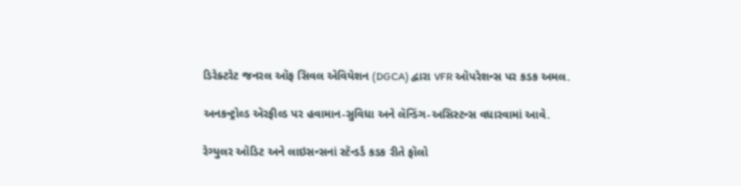ડિરેક્ટરેટ જનરલ ઑફ સિવલ એવિયેશન (DGCA) દ્વારા VFR ઑપરેશન્સ પર કડક અમલ.

અનકન્ટ્રોલ્ડ ઍરફીલ્ડ પર હવામાન-સુવિધા અને લૅન્ડિંગ-અસિસ્ટન્સ વધારવામાં આવે.

રેગ્યુલર ઑડિટ અને લાઇસન્સનાં સ્ટૅન્ડર્ડ કડક રીતે ફૉલો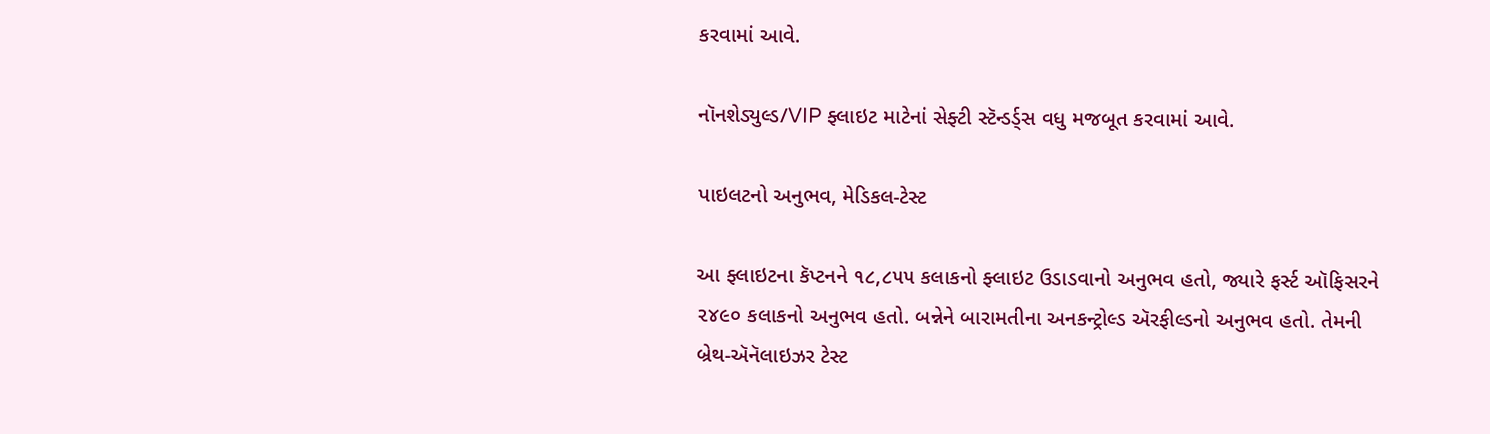કરવામાં આવે.

નૉનશેડ્યુલ્ડ/VIP ફ્લાઇટ માટેનાં સેફ્ટી સ્ટૅન્ડર્ડ્સ વધુ મજબૂત કરવામાં આવે.

પાઇલટનો અનુભવ, મેડિકલ-ટેસ્ટ

આ ફ્લાઇટના કૅપ્ટનને ૧૮,૮૫૫ કલાકનો ફ્લાઇટ ઉડાડવાનો અનુભવ હતો, જ્યારે ફર્સ્ટ ઑફિસરને ૨૪૯૦ કલાકનો અનુભવ હતો. બન્નેને બારામતીના અનકન્ટ્રોલ્ડ ઍરફીલ્ડનો અનુભવ હતો. તેમની બ્રેથ-ઍનૅલાઇઝર ટેસ્ટ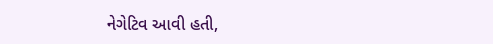નેગેટિવ આવી હતી,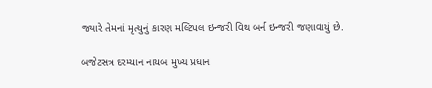જ્યારે તેમનાં મૃત્યુનું કારણ મલ્ટિપલ ઇન્જરી વિથ બર્ન ઇન્જરી જણાવાયું છે.

બજેટસત્ર દરમ્યાન નાયબ મુખ્ય પ્રધાન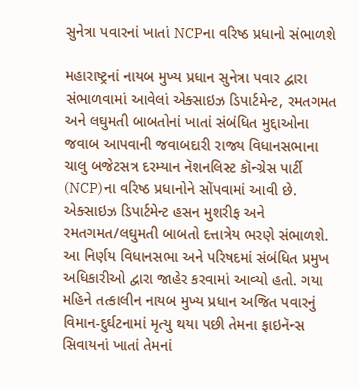સુનેત્રા પવારનાં ખાતાં NCPના વરિષ્ઠ પ્રધાનો સંભાળશે

મહારાષ્ટ્રનાં નાયબ મુખ્ય પ્રધાન સુનેત્રા પવાર દ્વારા સંભાળવામાં આવેલાં એક્સાઇઝ ડિપાર્ટમેન્ટ, રમતગમત અને લઘુમતી બાબતોનાં ખાતાં સંબંધિત મુદ્દાઓના જવાબ આપવાની જવાબદારી રાજ્ય વિધાનસભાના ચાલુ બજેટસત્ર દરમ્યાન નૅશનલિસ્ટ કૉન્ગ્રેસ પાર્ટી (NCP)ના વરિષ્ઠ પ્રધાનોને સોંપવામાં આવી છે. એક્સાઇઝ ડિપાર્ટમેન્ટ હસન મુશરીફ અને રમતગમત/લઘુમતી બાબતો દત્તાત્રેય ભરણે સંભાળશે. આ નિર્ણય વિધાનસભા અને પરિષદમાં સંબંધિત પ્રમુખ અધિકારીઓ દ્વારા જાહેર કરવામાં આવ્યો હતો. ગયા મહિને તત્કાલીન નાયબ મુખ્ય પ્રધાન અજિત પવારનું વિમાન-દુર્ઘટનામાં મૃત્યુ થયા પછી તેમના ફાઇનૅન્સ સિવાયનાં ખાતાં તેમનાં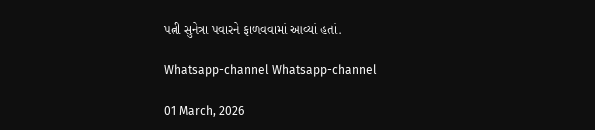પત્ની સુનેત્રા પવારને ફાળવવામાં આવ્યાં હતાં.

Whatsapp-channel Whatsapp-channel

01 March, 2026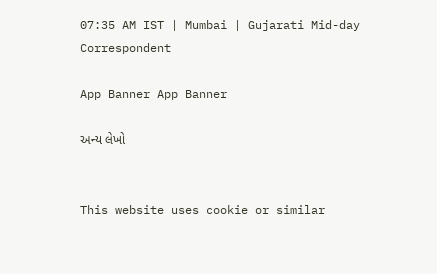07:35 AM IST | Mumbai | Gujarati Mid-day Correspondent

App Banner App Banner

અન્ય લેખો


This website uses cookie or similar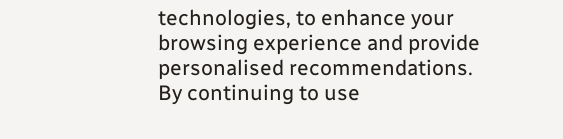technologies, to enhance your browsing experience and provide personalised recommendations. By continuing to use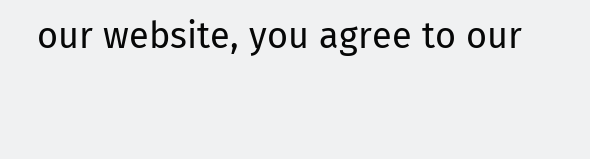our website, you agree to our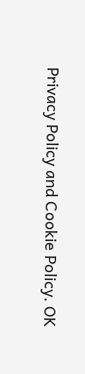Privacy Policy and Cookie Policy. OK